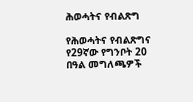ሕወሓትና የብልጽግ

የሕወሓትና የብልጽግና የ29ኛው የግንቦት 20 በዓል መግለጫዎች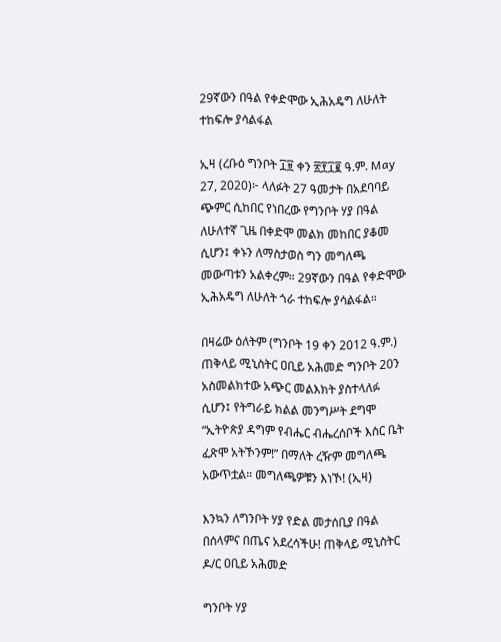29ኛውን በዓል የቀድሞው ኢሕአዴግ ለሁለት ተከፍሎ ያሳልፋል

ኢዛ (ረቡዕ ግንቦት ፲፱ ቀን ፳፻፲፪ ዓ.ም. May 27, 2020)፦ ላለፉት 27 ዓመታት በአደባባይ ጭምር ሲከበር የነበረው የግንቦት ሃያ በዓል ለሁለተኛ ጊዜ በቀድሞ መልክ መከበር ያቆመ ሲሆን፤ ቀኑን ለማስታወስ ግን መግለጫ መውጣቱን አልቀረም። 29ኛውን በዓል የቀድሞው ኢሕአዴግ ለሁለት ጎራ ተከፍሎ ያሳልፋል።

በዛሬው ዕለትም (ግንቦት 19 ቀን 2012 ዓ.ም.) ጠቅላይ ሚኒስትር ዐቢይ አሕመድ ግንቦት 20ን አስመልክተው አጭር መልእክት ያስተላለፉ ሲሆን፤ የትግራይ ክልል መንግሥት ደግሞ “ኢትዮጵያ ዳግም የብሔር ብሔረሰቦች እስር ቤት ፈጽሞ አትኾንም!” በማለት ረዥም መግለጫ አውጥቷል። መግለጫዎቹን እነኾ! (ኢዛ)

እንኳን ለግንቦት ሃያ የድል መታሰቢያ በዓል በሰላምና በጤና አደረሳችሁ! ጠቅላይ ሚኒስትር ዶ/ር ዐቢይ አሕመድ

ግንቦት ሃያ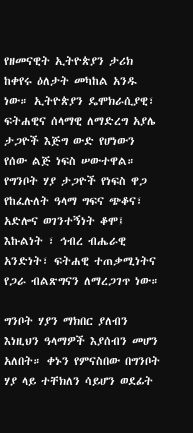የዘመናዊት ኢትዮጵያን ታሪክ ከቀየሩ ዕለታት መካከል አንዱ ነው። ኢትዮጵያን ዴሞክራሲያዊ፣ ፍትሐዊና ሰላማዊ ለማድረግ አያሌ ታጋዮች እጅግ ውድ የሆነውን የሰው ልጅ ነፍስ ሠውተዋል። የግንቦት ሃያ ታጋዮች የነፍስ ዋጋ የከፈሉለት ዓላማ ግፍና ጭቆና፣ አድሎና ወገንተኝነት ቆሞ፤ እኩልነት ፣ ኅብረ ብሔራዊ አንድነት፣ ፍትሐዊ ተጠቃሚነትና የጋራ ብልጽግናን ለማረጋገጥ ነው።

ግንቦት ሃያን ማክበር ያለብን እነዚህን ዓላማዎች እያሰብን መሆን አለበት። ቀኑን የምናስበው በግንቦት ሃያ ላይ ተቸክለን ሳይሆን ወደፊት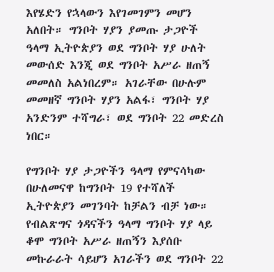እየሄድን የኋላውን እየገመገምን መሆን አለበት። ግንቦት ሃያን ያመጡ ታጋዮች ዓላማ ኢትዮጵያን ወደ ግንቦት ሃያ ሁለት መውሰድ እንጂ ወደ ግንቦት አሥራ ዘጠኝ መመለስ አልነበረም። አገራቸው በሁሉም መመዘኛ ግንቦት ሃያን አልፋ፣ ግንቦት ሃያ አንድንም ተሻግራ፣ ወደ ግንቦት 22 መድረስ ነበር።

የግንቦት ሃያ ታጋዮችን ዓላማ የምናሳካው በሁለመናዋ ከግንቦት 19 የተሻለች ኢትዮጵያን መገንባት ከቻልን ብቻ ነው። የብልጽግና ጎዳናችን ዓላማ ግንቦት ሃያ ላይ ቆሞ ግንቦት አሥራ ዘጠኝን እያሰቡ መኩራራት ሳይሆን አገራችን ወደ ግንቦት 22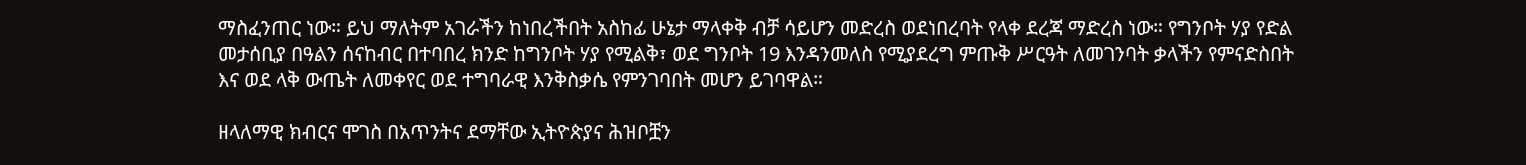ማስፈንጠር ነው። ይህ ማለትም አገራችን ከነበረችበት አስከፊ ሁኔታ ማላቀቅ ብቻ ሳይሆን መድረስ ወደነበረባት የላቀ ደረጃ ማድረስ ነው። የግንቦት ሃያ የድል መታሰቢያ በዓልን ሰናከብር በተባበረ ክንድ ከግንቦት ሃያ የሚልቅ፣ ወደ ግንቦት 19 እንዳንመለስ የሚያደረግ ምጡቅ ሥርዓት ለመገንባት ቃላችን የምናድስበት እና ወደ ላቅ ውጤት ለመቀየር ወደ ተግባራዊ እንቅስቃሴ የምንገባበት መሆን ይገባዋል።

ዘላለማዊ ክብርና ሞገስ በአጥንትና ደማቸው ኢትዮጵያና ሕዝቦቿን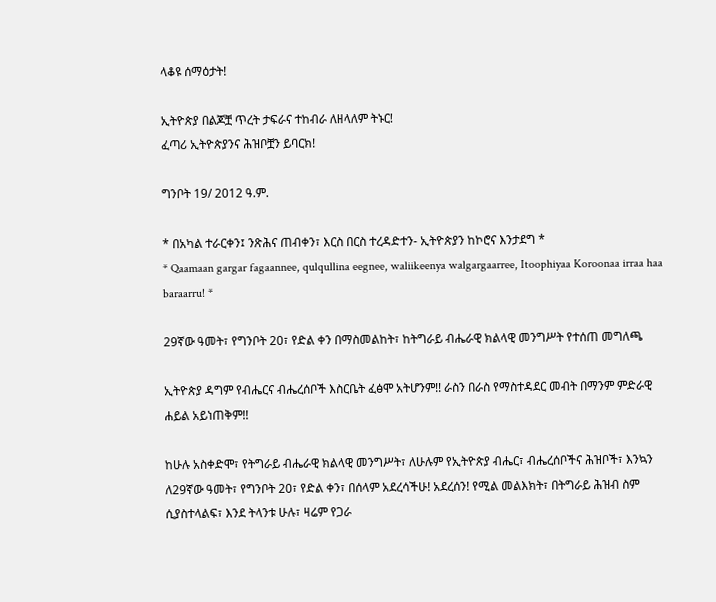ላቆዩ ሰማዕታት!

ኢትዮጵያ በልጆቿ ጥረት ታፍራና ተከብራ ለዘላለም ትኑር!
ፈጣሪ ኢትዮጵያንና ሕዝቦቿን ይባርክ!

ግንቦት 19/ 2012 ዓ.ም.

* በአካል ተራርቀን፤ ንጽሕና ጠብቀን፣ እርስ በርስ ተረዳድተን- ኢትዮጵያን ከኮሮና እንታደግ *
* Qaamaan gargar fagaannee, qulqullina eegnee, waliikeenya walgargaarree, Itoophiyaa Koroonaa irraa haa baraarru! *

29ኛው ዓመት፣ የግንቦት 20፣ የድል ቀን በማስመልከት፣ ከትግራይ ብሔራዊ ክልላዊ መንግሥት የተሰጠ መግለጫ

ኢትዮጵያ ዳግም የብሔርና ብሔረሰቦች እስርቤት ፈፅሞ አትሆንም!! ራስን በራስ የማስተዳደር መብት በማንም ምድራዊ ሐይል አይነጠቅም!!

ከሁሉ አስቀድሞ፣ የትግራይ ብሔራዊ ክልላዊ መንግሥት፣ ለሁሉም የኢትዮጵያ ብሔር፣ ብሔረሰቦችና ሕዝቦች፣ እንኳን ለ29ኛው ዓመት፣ የግንቦት 20፣ የድል ቀን፣ በሰላም አደረሳችሁ! አደረሰን! የሚል መልእክት፣ በትግራይ ሕዝብ ስም ሲያስተላልፍ፣ እንደ ትላንቱ ሁሉ፣ ዛሬም የጋራ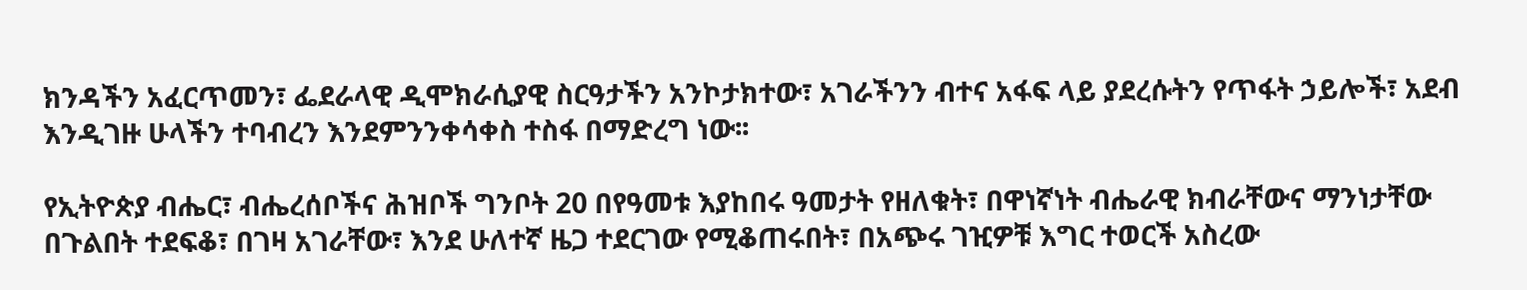ክንዳችን አፈርጥመን፣ ፌደራላዊ ዲሞክራሲያዊ ስርዓታችን አንኮታክተው፣ አገራችንን ብተና አፋፍ ላይ ያደረሱትን የጥፋት ኃይሎች፣ አደብ እንዲገዙ ሁላችን ተባብረን እንደምንንቀሳቀስ ተስፋ በማድረግ ነው፡፡

የኢትዮጵያ ብሔር፣ ብሔረሰቦችና ሕዝቦች ግንቦት 20 በየዓመቱ እያከበሩ ዓመታት የዘለቁት፣ በዋነኛነት ብሔራዊ ክብራቸውና ማንነታቸው በጉልበት ተደፍቆ፣ በገዛ አገራቸው፣ እንደ ሁለተኛ ዜጋ ተደርገው የሚቆጠሩበት፣ በአጭሩ ገዢዎቹ እግር ተወርች አስረው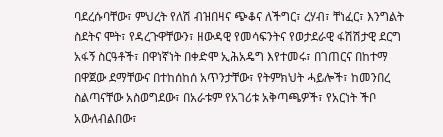ባደረሱባቸው፣ ምህረት የለሽ ብዝበዛና ጭቆና ለችግር፣ ረሃብ፣ ቸነፈር፣ እንግልት ስደትና ሞት፣ የዳረጉዋቸውን፣ ዘውዳዊ የመሳፍንትና የወታደራዊ ፋሽሽታዊ ደርግ አፋኝ ስርዓቶች፣ በዋነኛነት በቀድሞ ኢሕአዴግ እየተመሩ፣ በገጠርና በከተማ በዋጀው ደማቸውና በተከሰከሰ አጥንታቸው፣ የትምክህት ሓይሎች፣ ከመንበረ ስልጣናቸው አስወግደው፣ በአራቱም የአገሪቱ አቅጣጫዎች፣ የአርነት ችቦ አውለብልበው፣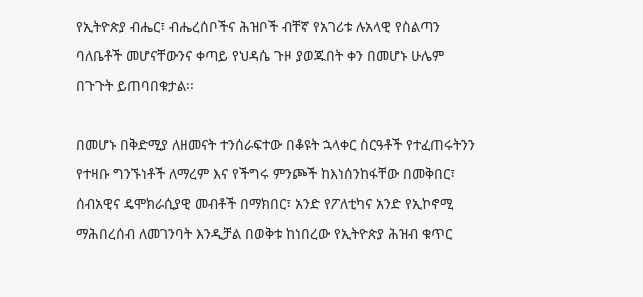የኢትዮጵያ ብሔር፣ ብሔረሰቦችና ሕዝቦች ብቸኛ የአገሪቱ ሉአላዊ የስልጣን ባለቤቶች መሆናቸውንና ቀጣይ የህዳሴ ጉዞ ያወጁበት ቀን በመሆኑ ሁሌም በጉጉት ይጠባበቁታል፡፡

በመሆኑ በቅድሚያ ለዘመናት ተንሰራፍተው በቆዩት ኋላቀር ስርዓቶች የተፈጠሩትንን የተዛቡ ግንኙነቶች ለማረም እና የችግሩ ምንጮች ከእነሰንከፋቸው በመቅበር፣ ሰብአዊና ዴሞክራሲያዊ መብቶች በማክበር፣ አንድ የፖለቲካና አንድ የኢኮኖሚ ማሕበረሰብ ለመገንባት እንዲቻል በወቅቱ ከነበረው የኢትዮጵያ ሕዝብ ቁጥር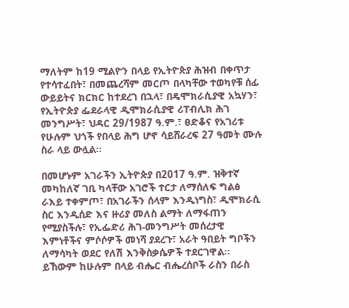ማለትም ከ19 ሚልዮን በላይ የኢትዮጵያ ሕዝብ በቀጥታ የተሳተፈበት፣ በመጨረሻም መርጦ በላካቸው ተወካየቹ ሰፊ ውይይትና ክርክር ከተደረገ በኋላ፣ በዴሞክራሲያዊ አኳሃን፣ የኢትዮጵያ ፌደራላዊ ዲሞክራሲያዊ ሪፐብሊክ ሕገ መንግሥት፣ ህዳር 29/1987 ዓ.ም.፣ ፀድቆና የአገሪቱ የሁሉም ህጎች የበላይ ሕግ ሆኖ ሳይሸራረፍ 27 ዓመት ሙሉ ስራ ላይ ውሏል፡፡

በመሆኑም አገራችን ኢትዮጵያ በ2017 ዓ.ም. ዝቅተኛ መካከለኛ ገቢ ካላቸው አገሮች ተርታ ለማሰለፍ ግልፅ ራእይ ተቀምጦ፣ በአገራችን ሰላም እንዲነግስ፣ ዲሞክራሲ ስር እንዲሰድ እና ዙሪያ መለስ ልማት ለማፋጠን የሚያስችሉ፣ የኢፌድሪ ሕገ-መንግሥት መሰረታዊ እምነቶችና ምሶሶዎች መነሻ ያደረጉ፣ አራት ዓበይት ግቦችን ለማሳካት ወደር የለሽ እንቅስቃሴዎች ተደርገዋል፡፡ ይኸውም ከሁሉም በላይ ብሔር ብሔረሰቦች ራስን በራስ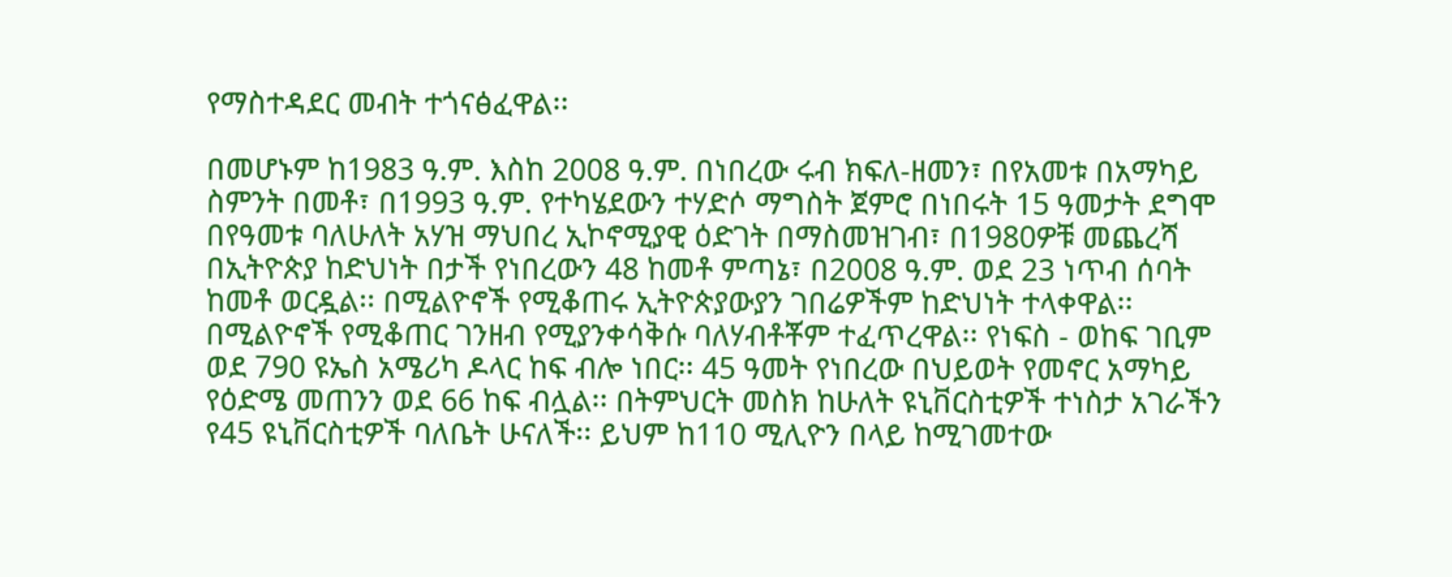የማስተዳደር መብት ተጎናፅፈዋል፡፡

በመሆኑም ከ1983 ዓ.ም. እስከ 2008 ዓ.ም. በነበረው ሩብ ክፍለ-ዘመን፣ በየአመቱ በአማካይ ስምንት በመቶ፣ በ1993 ዓ.ም. የተካሄደውን ተሃድሶ ማግስት ጀምሮ በነበሩት 15 ዓመታት ደግሞ በየዓመቱ ባለሁለት አሃዝ ማህበረ ኢኮኖሚያዊ ዕድገት በማስመዝገብ፣ በ1980ዎቹ መጨረሻ በኢትዮጵያ ከድህነት በታች የነበረውን 48 ከመቶ ምጣኔ፣ በ2008 ዓ.ም. ወደ 23 ነጥብ ሰባት ከመቶ ወርዷል፡፡ በሚልዮኖች የሚቆጠሩ ኢትዮጵያውያን ገበሬዎችም ከድህነት ተላቀዋል፡፡ በሚልዮኖች የሚቆጠር ገንዘብ የሚያንቀሳቅሱ ባለሃብቶቾም ተፈጥረዋል፡፡ የነፍስ - ወከፍ ገቢም ወደ 790 ዩኤስ አሜሪካ ዶላር ከፍ ብሎ ነበር፡፡ 45 ዓመት የነበረው በህይወት የመኖር አማካይ የዕድሜ መጠንን ወደ 66 ከፍ ብሏል፡፡ በትምህርት መስክ ከሁለት ዩኒቨርስቲዎች ተነስታ አገራችን የ45 ዩኒቨርስቲዎች ባለቤት ሁናለች፡፡ ይህም ከ110 ሚሊዮን በላይ ከሚገመተው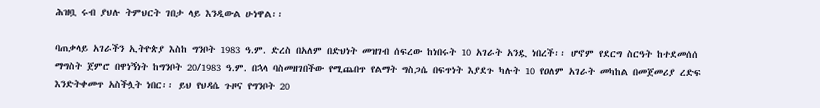ሕዝቧ ሩብ ያህሉ ትምህርት ገበታ ላይ እንዲውል ሁነዋል፡፡

ባጠቃላይ አገራችን ኢትዮጵያ እስከ ግንቦት 1983 ዓ.ም. ድረስ በአለም በድህነት መዝገብ ሰፍረው ከነበሩት 10 አገራት አንዷ ነበረች፡፡ ሆኖም የደርግ ስርዓት ከተደመሰሰ ማግስት ጀምሮ በዋነኝነት ከግንቦት 20/1983 ዓ.ም. በኋላ ባስመዘገበችው የሚጨበጥ የልማት ግስጋሴ በፍጥነት እያደጉ ካሉት 10 የዐለም አገራት መካከል በመጀመሪያ ረድፍ እንድትቀመጥ አስችሏት ነበር፡፡ ይህ የህዳሴ ጉዞና የግንቦት 20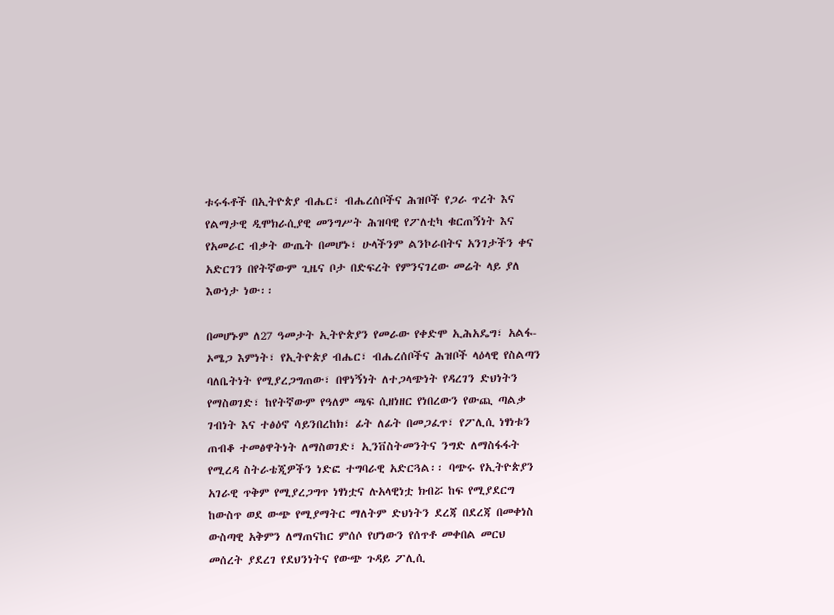ቱሩፋቶች በኢትዮጵያ ብሔር፣ ብሔረሰቦችና ሕዝቦች የጋራ ጥረት እና የልማታዊ ዲሞክራሲያዊ መንግሥት ሕዝባዊ የፖለቲካ ቁርጠኝነት እና የአመራር ብቃት ውጤት በመሆኑ፣ ሁላችንም ልንኮራበትና አንገታችን ቀና አድርገን በየትኛውም ጊዜና ቦታ በድፍረት የምንናገረው መሬት ላይ ያለ እውነታ ነው፡፡

በመሆኑም ለ27 ዓመታት ኢትዮጵያን የመራው የቀድሞ ኢሕአዴግ፣ አልፋ-ኦሜጋ እምነት፣ የኢትዮጵያ ብሔር፣ ብሔረሰቦችና ሕዝቦች ላዕላዊ የስልጣን ባለቤትነት የሚያረጋግጠው፣ በዋነኝነት ለተጋላጭነት የዳረገን ድህነትን የማስወገድ፣ ከየትኛውም የዓለም ጫፍ ሲዘነዘር የነበረውን የውጪ ጣልቃ ገብነት እና ተፅዕኖ ሳይንበረከክ፣ ፊት ለፊት በመጋፈጥ፣ የፖሊሲ ነፃነቱን ጠብቆ ተመፅዋትነት ለማስወገድ፣ ኢንቨስትመንትና ንግድ ለማስፋፋት የሚረዳ ስትራቴጂዎችን ነድፎ ተግባራዊ አድርጓል፡፡ ባጭሩ የኢትዮጵያን አገራዊ ጥቅም የሚያረጋግጥ ነፃነቷና ሉአላዊነቷ ክብሯ ከፍ የሚያደርግ ከውስጥ ወደ ውጭ የሚያማትር ማለትም ድህነትን ደረጃ በደረጃ በመቀነስ ውስጣዊ አቅምን ለማጠናከር ምሰሶ የሆነውን የሰጥቶ መቀበል መርህ መሰረት ያደረገ የደህንነትና የውጭ ጉዳይ ፖሊሲ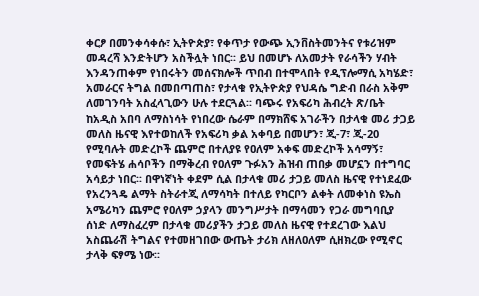ቀርፆ በመንቀሳቀሱ፣ ኢትዮጵያ፣ የቀጥታ የውጭ ኢንቨስትመንትና የቱሪዝም መዳረሻ እንድትሆን አስችሏት ነበር፡፡ ይህ በመሆኑ ለአመታት የራሳችን ሃብት እንዳንጠቀም የነበሩትን መሰናክሎች ጥበብ በተሞላበት የዲፕሎማሲ አካሄድ፣ አመራርና ትግል በመበጣጠስ፣ የታላቁ የኢትዮጵያ የህዳሴ ግድብ በራስ አቅም ለመገንባት አስፈላጊውን ሁሉ ተደርጓል፡፡ ባጭሩ የአፍሪካ ሕብረት ጽ/ቤት ከአዲስ አበባ ለማስነሳት የነበረው ሴራም በማክሸፍ አገራችን በታላቁ መሪ ታጋይ መለስ ዜናዊ እየተወከለች የአፍሪካ ቃል አቀባይ በመሆን፣ ጂ-7፣ ጂ-20 የሚባሉት መድረኮች ጨምሮ በተለያዩ የዐለም አቀፍ መድረኮች አሳማኝ፣ የመፍትሄ ሐሳቦችን በማቅረብ የዐለም ጉፉአን ሕዝብ ጠበቃ መሆኗን በተግባር አሳይታ ነበር፡፡ በዋነኛነት ቀደም ሲል በታላቁ መሪ ታጋይ መለስ ዜናዊ የተነደፈው የአረንጓዴ ልማት ስትራተጂ ለማሳካት በተለይ የካርቦን ልቀት ለመቀነስ ዩኤስ አሜሪካን ጨምሮ የዐለም ኃያላን መንግሥታት በማሳመን የጋራ መግባቢያ ሰነድ ለማስፈረም በታላቁ መሪያችን ታጋይ መለስ ዜናዊ የተደረገው እልህ አስጨራሽ ትግልና የተመዘገበው ውጤት ታሪክ ለዘለዐለም ሲዘክረው የሚኖር ታላቅ ፍፃሜ ነው፡፡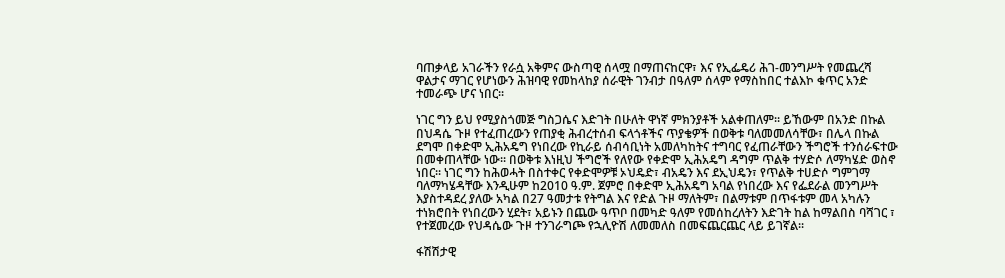ባጠቃላይ አገራችን የራሷ አቅምና ውስጣዊ ሰላሟ በማጠናከርዋ፣ እና የኢፌዴሪ ሕገ-መንግሥት የመጨረሻ ዋልታና ማገር የሆነውን ሕዝባዊ የመከላከያ ሰራዊት ገንብታ በዓለም ሰላም የማስከበር ተልእኮ ቁጥር አንድ ተመራጭ ሆና ነበር፡፡

ነገር ግን ይህ የሚያስጎመጅ ግስጋሴና እድገት በሁለት ዋነኛ ምክንያቶች አልቀጠለም፡፡ ይኸውም በአንድ በኩል በህዳሴ ጉዞ የተፈጠረውን የጠያቂ ሕብረተሰብ ፍላጎቶችና ጥያቄዎች በወቅቱ ባለመመለሳቸው፣ በሌላ በኩል ደግሞ በቀድሞ ኢሕአዴግ የነበረው የኪራይ ሰብሳቢነት አመለካከትና ተግባር የፈጠራቸውን ችግሮች ተንሰራፍተው በመቀጠላቸው ነው፡፡ በወቅቱ እነዚህ ችግሮች የለየው የቀድሞ ኢሕአዴግ ዳግም ጥልቅ ተሃድሶ ለማካሄድ ወስኖ ነበር፡፡ ነገር ግን ከሕወሓት በስተቀር የቀድሞዎቹ ኦህዴድ፣ ብአዴን እና ደኢህዴን፣ የጥልቅ ተሀድሶ ግምገማ ባለማካሄዳቸው እንዲሁም ከ2010 ዓ.ም. ጀምሮ በቀድሞ ኢሕአዴግ አባል የነበረው እና የፌደራል መንግሥት እያስተዳደረ ያለው አካል በ27 ዓመታቱ የትግል እና የድል ጉዞ ማለትም፣ በልማቱም በጥፋቱም መላ አካሉን ተነክሮበት የነበረውን ሂደት፣ አይኑን በጨው ዓጥቦ በመካድ ዓለም የመሰከረለትን እድገት ከል ከማልበስ ባሻገር ፣ የተጀመረው የህዳሴው ጉዞ ተንገራግጮ የኋሊዮሽ ለመመለስ በመፍጨርጨር ላይ ይገኛል፡፡

ፋሽሽታዊ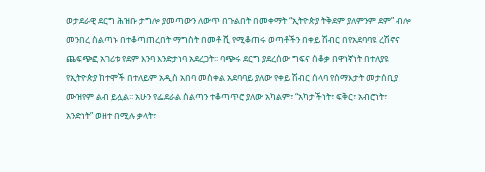ወታደራዊ ደርግ ሕዝቡ ታግሎ ያመጣውን ለውጥ በጉልበት በመቀማት “ኢትዮጵያ ትቅደም ያለምንም ደም” ብሎ መንበረ ስልጣኑ በተቆጣጠረበት ማግስት በመቶ ሺ የሚቆጠሩ ወጣቶችን በቀይ ሽብር በየአደባባዩ ረሽኖና ጨፍጭፎ አገሪቱ የደም እንባ እንድታነባ አደረጋት፡፡ ባጭሩ ደርግ ያደረሰው ግፍና ሰቆቃ በዋነኛነት በተለያዩ የኢትዮጵያ ከተሞች በተለይም አዲስ አበባ መስቀል አደባባይ ያለው የቀይ ሽብር ሰላባ የሰማእታት መታሰቢያ ሙዝየም ልብ ይሏል፡፡ አሁን የፌደራል ስልጣን ተቆጣጥሮ ያለው አካልም፣ “አካታችነት፣ ፍቅር፣ አብሮነት፣ አንድነት” ወዘተ በሚሉ ቃላት፣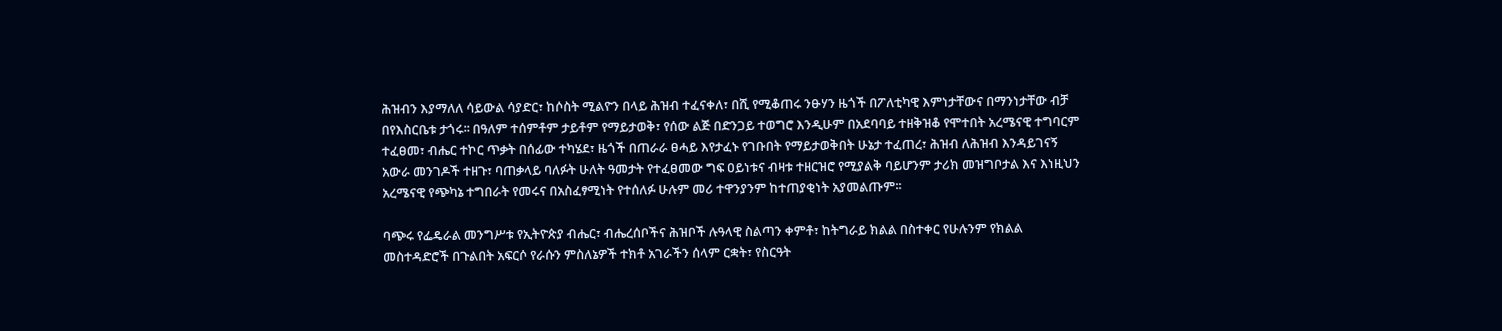ሕዝብን እያማለለ ሳይውል ሳያድር፣ ከሶስት ሚልዮን በላይ ሕዝብ ተፈናቀለ፣ በሺ የሚቆጠሩ ንፁሃን ዜጎች በፖለቲካዊ እምነታቸውና በማንነታቸው ብቻ በየእስርቤቱ ታጎሩ፡፡ በዓለም ተሰምቶም ታይቶም የማይታወቅ፣ የሰው ልጅ በድንጋይ ተወግሮ እንዲሁም በአደባባይ ተዘቅዝቆ የሞተበት አረሜናዊ ተግባርም ተፈፀመ፣ ብሔር ተኮር ጥቃት በሰፊው ተካሄደ፣ ዜጎች በጠራራ ፀሓይ እየታፈኑ የገቡበት የማይታወቅበት ሁኔታ ተፈጠረ፣ ሕዝብ ለሕዝብ እንዳይገናኝ አውራ መንገዶች ተዘጉ፣ ባጠቃላይ ባለፉት ሁለት ዓመታት የተፈፀመው ግፍ ዐይነቱና ብዛቱ ተዘርዝሮ የሚያልቅ ባይሆንም ታሪክ መዝግቦታል እና እነዚህን አረሜናዊ የጭካኔ ተግበራት የመሩና በአስፈፃሚነት የተሰለፉ ሁሉም መሪ ተዋንያንም ከተጠያቂነት አያመልጡም፡፡

ባጭሩ የፌዴራል መንግሥቱ የኢትዮጵያ ብሔር፣ ብሔረሰቦችና ሕዝቦች ሉዓላዊ ስልጣን ቀምቶ፣ ከትግራይ ክልል በስተቀር የሁሉንም የክልል መስተዳድሮች በጉልበት አፍርሶ የራሱን ምስለኔዎች ተክቶ አገራችን ሰላም ርቋት፣ የስርዓት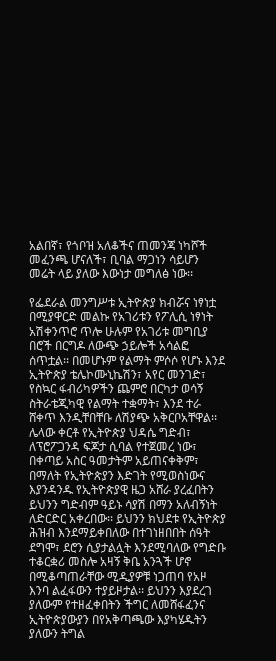አልበኛ፣ የጎቦዝ አለቆችና ጠመንጃ ነካሾች መፈንጫ ሆናለች፣ ቢባል ማጋነን ሳይሆን መሬት ላይ ያለው እውነታ መግለፅ ነው፡፡

የፌደራል መንግሥቱ ኢትዮጵያ ክብሯና ነፃነቷ በሚያዋርድ መልኩ የአገሪቱን የፖሊሲ ነፃነት አሽቀንጥሮ ጥሎ ሁሉም የአገሪቱ መግቢያ በሮች በርግዶ ለውጭ ኃይሎች አሳልፎ ሰጥቷል፡፡ በመሆኑም የልማት ምሶሶ የሆኑ እንደ ኢትዮጵያ ቴሌኮሙኒኬሽን፣ አየር መንገድ፣ የስኳር ፋብሪካዎችን ጨምሮ በርካታ ወሳኝ ስትራቴጂካዊ የልማት ተቋማት፣ እንደ ተራ ሸቀጥ እንዲቸበቸቡ ለሽያጭ አቅርቦአቸዋል፡፡ ሌላው ቀርቶ የኢትዮጵያ ህዳሴ ግድብ፣ ለፕሮፖጋንዳ ፍጆታ ሲባል የተጀመረ ነው፣ በቀጣይ አስር ዓመታትም አይጠናቀቅም፣ በማለት የኢትዮጵያን እድገት የሚወስነውና እያንዳንዱ የኢትዮጵያዊ ዜጋ አሸራ ያረፈበትን ይህንን ግድብም ዓይኑ ሳያሽ በማን አለብኝነት ለድርድር አቀረበው፡፡ ይህንን ክህደቱ የኢትዮጵያ ሕዝብ እንደማይቀበለው በተገነዘበበት ሰዓት ደግሞ፣ ደሮን ሲያታልሏት እንደሚባለው የግድቡ ተቆርቋሪ መስሎ አዛኝ ቅቤ አንጓች ሆኖ በሚቆጣጠራቸው ሚዲያዎቹ ነጋጠባ የአዞ እንባ ልፈፋውን ተያይዞታል፡፡ ይህንን እያደረገ ያለውም የተዘፈቀበትን ችግር ለመሸፋፈንና ኢትዮጵያውያን በየአቅጣጫው እያካሄዱትን ያለውን ትግል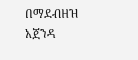በማደብዘዝ አጀንዳ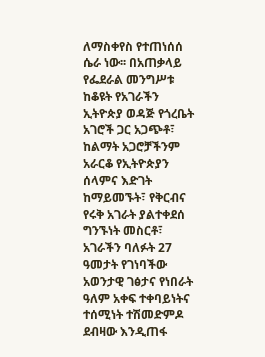ለማስቀየስ የተጠነሰሰ ሴራ ነው፡፡ በአጠቃላይ የፌደራል መንግሥቱ ከቆዩት የአገራችን ኢትዮጵያ ወዳጅ የጎረቤት አገሮች ጋር አጋጭቶ፣ ከልማት አጋሮቻችንም አራርቆ የኢትዮጵያን ሰላምና እድገት ከማይመኙት፣ የቅርብና የሩቅ አገራት ያልተቀደሰ ግንኙነት መስርቶ፣ አገራችን ባለፉት 27 ዓመታት የገነባችው አወንታዊ ገፅታና የነበራት ዓለም አቀፍ ተቀባይነትና ተሰሚነት ተሽመድምዶ ደብዛው እንዲጠፋ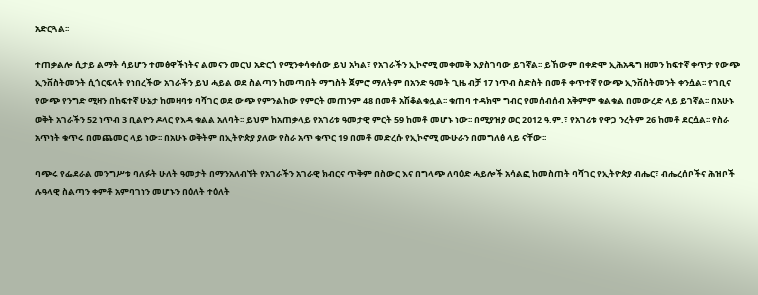አድርጓል፡፡

ተጠቃልሎ ሲታይ ልማት ሳይሆን ተመፅዋችነትና ልመናን መርህ አድርጎ የሚንቀሳቀሰው ይህ አካል፣ የአገራችን ኢኮኖሚ መቀመቅ እያስገባው ይገኛል፡፡ ይኸውም በቀድሞ ኢሕአዴግ ዘመን ከፍተኛ ቀጥታ የውጭ ኢንቨስትመንት ሲጎርፍላት የነበረችው አገራችን ይህ ሓይል ወደ ስልጣን ከመጣበት ማግስት ጀምሮ ማለትም በአንድ ዓመት ጊዜ ብቻ 17 ነጥብ ስድስት በመቶ ቀጥተኛ የውጭ ኢንቨስትመንት ቀንሷል፡፡ የገቢና የውጭ የንግድ ሚዛን በከፍተኛ ሁኔታ ከመዛባቱ ባሻገር ወደ ውጭ የምንልከው የምርት መጠንም 48 በመቶ አሽቆልቁሏል፡፡ ቁጠባ ተዳክሞ ግብር የመሰብሰብ አቅምም ቁልቁል በመውረድ ላይ ይገኛል፡፡ በአሁኑ ወቅት አገራችን 52 ነጥብ 3 ቢልዮን ዶላር የእዳ ቁልል አለባት፡፡ ይህም ከአጠቃላይ የአገሪቱ ዓመታዊ ምርት 59 ከመቶ መሆኑ ነው፡፡ በሚያዝያ ወር 2012 ዓ.ም.፣ የአገሪቱ የዋጋ ንረትም 26 ከመቶ ደርሷል፡፡ የስራ አጥነት ቁጥሩ በመጨመር ላይ ነው፡፡ በአሁኑ ወቅትም በኢትዮጵያ ያለው የስራ አጥ ቁጥር 19 በመቶ መድረሱ የኢኮኖሚ ሙሁራን በመግለፅ ላይ ናቸው፡፡

ባጭሩ የፌደራል መንግሥቱ ባለፉት ሁለት ዓመታት በማንአለብኘት የአገራችን አገራዊ ክብርና ጥቅም በስውር እና በግላጭ ለባዕድ ሓይሎች አሳልፎ ከመስጠት ባሻገር የኢትዮጵያ ብሔር፣ ብሔረሰቦችና ሕዝቦች ሉዓላዊ ስልጣን ቀምቶ አምባገነን መሆኑን በዕለት ተዕለት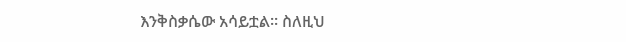እንቅስቃሴው አሳይቷል፡፡ ስለዚህ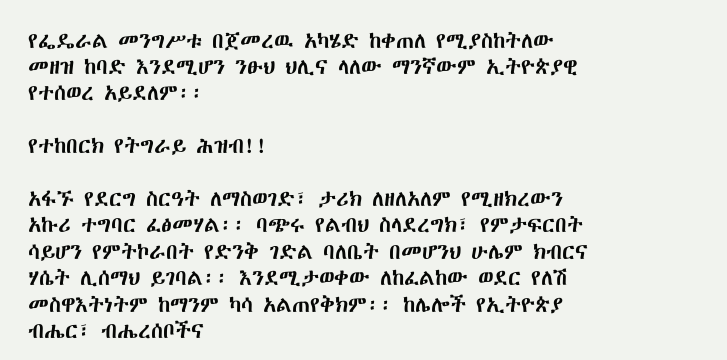የፌዴራል መንግሥቱ በጀመረዉ አካሄድ ከቀጠለ የሚያስከትለው መዘዝ ከባድ እንደሚሆን ንፁህ ህሊና ላለው ማንኛውም ኢትዮጵያዊ የተሰወረ አይደለም፡፡

የተከበርክ የትግራይ ሕዝብ!!

አፋኙ የደርግ ስርዓት ለማስወገድ፣ ታሪክ ለዘለአለም የሚዘክረውን አኩሪ ተግባር ፈፅመሃል፡፡ ባጭሩ የልብህ ስላደረግክ፣ የምታፍርበት ሳይሆን የምትኮራበት የድንቅ ገድል ባለቤት በመሆንህ ሁሌም ክብርና ሃሴት ሊሰማህ ይገባል፡፡ እንደሚታወቀው ለከፈልከው ወደር የለሽ መስዋእትነትም ከማንም ካሳ አልጠየቅክም፡፡ ከሌሎች የኢትዮጵያ ብሔር፣ ብሔረሰቦችና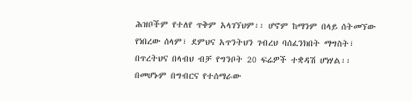ሕዝቦችም የተለየ ጥቅም አላገኘህም፡፡ ሆኖም ከማንም በላይ ሰትመኘው የነበረው ሰላም፣ ደምህና አጥንትህን ገብረህ ባሰፈንክበት ማግስት፣ በጥረትህና በላብህ ብቻ የግንቦት 20 ፍሬዎች ተቋዳሽ ሆነሃል፡፡ በመሆኑም በግብርና የተሰማራው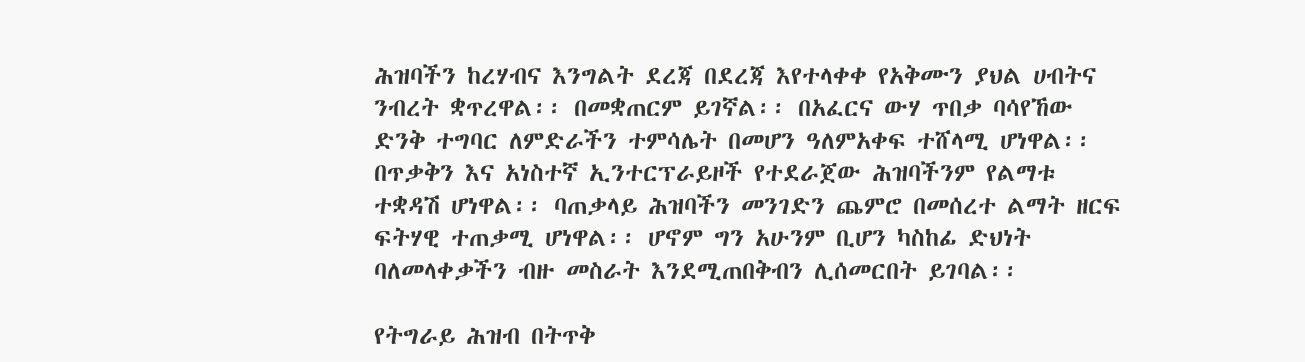ሕዝባችን ከረሃብና እንግልት ደረጃ በደረጃ እየተላቀቀ የአቅሙን ያህል ሀብትና ንብረት ቋጥረዋል፡፡ በመቋጠርም ይገኛል፡፡ በአፈርና ውሃ ጥበቃ ባሳየኸው ድንቅ ተግባር ለምድራችን ተምሳሌት በመሆን ዓለምአቀፍ ተሸላሚ ሆነዋል፡፡ በጥቃቅን እና አነስተኛ ኢንተርፕራይዞች የተደራጀው ሕዝባችንም የልማቱ ተቋዳሽ ሆነዋል፡፡ ባጠቃላይ ሕዝባችን መንገድን ጨምሮ በመሰረተ ልማት ዘርፍ ፍትሃዊ ተጠቃሚ ሆነዋል፡፡ ሆኖም ግን አሁንም ቢሆን ካስከፊ ድህነት ባለመላቀቃችን ብዙ መስራት እንደሚጠበቅብን ሊሰመርበት ይገባል፡፡

የትግራይ ሕዝብ በትጥቅ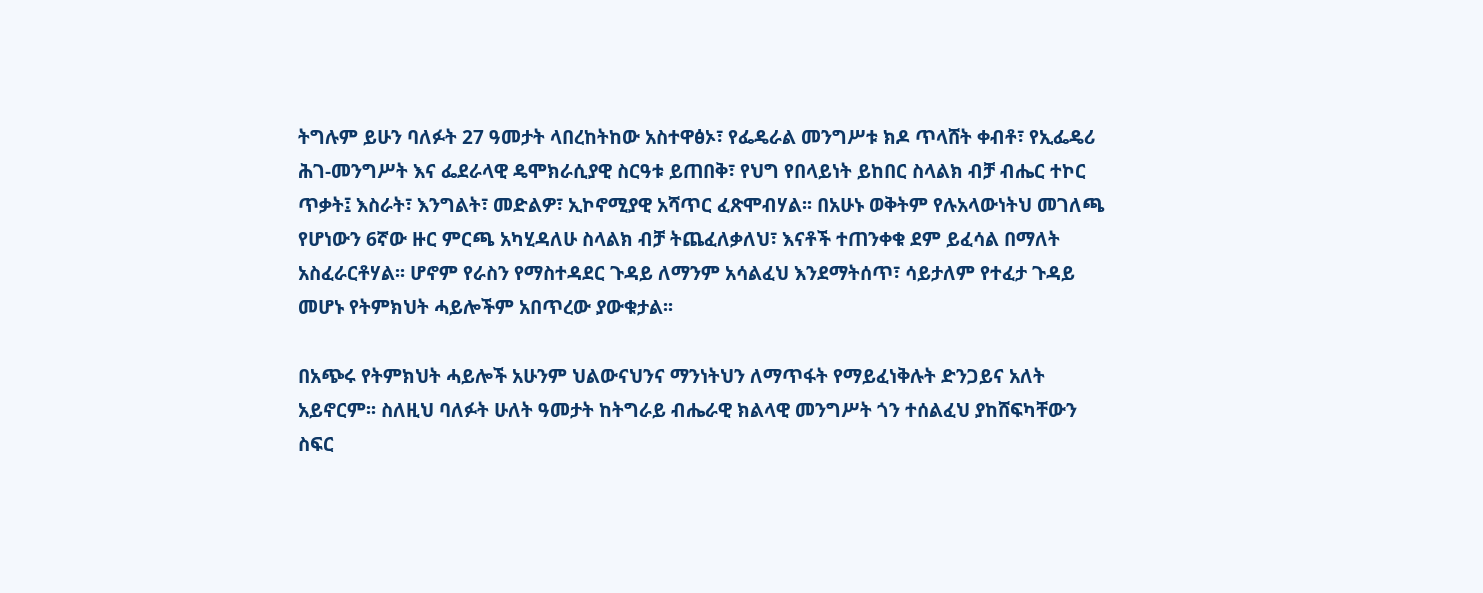ትግሉም ይሁን ባለፉት 27 ዓመታት ላበረከትከው አስተዋፅኦ፣ የፌዴራል መንግሥቱ ክዶ ጥላሸት ቀብቶ፣ የኢፌዴሪ ሕገ-መንግሥት እና ፌደራላዊ ዴሞክራሲያዊ ስርዓቱ ይጠበቅ፣ የህግ የበላይነት ይከበር ስላልክ ብቻ ብሔር ተኮር ጥቃት፤ እስራት፣ እንግልት፣ መድልዎ፣ ኢኮኖሚያዊ አሻጥር ፈጽሞብሃል፡፡ በአሁኑ ወቅትም የሉአላውነትህ መገለጫ የሆነውን 6ኛው ዙር ምርጫ አካሂዳለሁ ስላልክ ብቻ ትጨፈለቃለህ፣ እናቶች ተጠንቀቁ ደም ይፈሳል በማለት አስፈራርቶሃል፡፡ ሆኖም የራስን የማስተዳደር ጉዳይ ለማንም አሳልፈህ እንደማትሰጥ፣ ሳይታለም የተፈታ ጉዳይ መሆኑ የትምክህት ሓይሎችም አበጥረው ያውቁታል፡፡

በአጭሩ የትምክህት ሓይሎች አሁንም ህልውናህንና ማንነትህን ለማጥፋት የማይፈነቅሉት ድንጋይና አለት አይኖርም፡፡ ስለዚህ ባለፉት ሁለት ዓመታት ከትግራይ ብሔራዊ ክልላዊ መንግሥት ጎን ተሰልፈህ ያከሸፍካቸውን ስፍር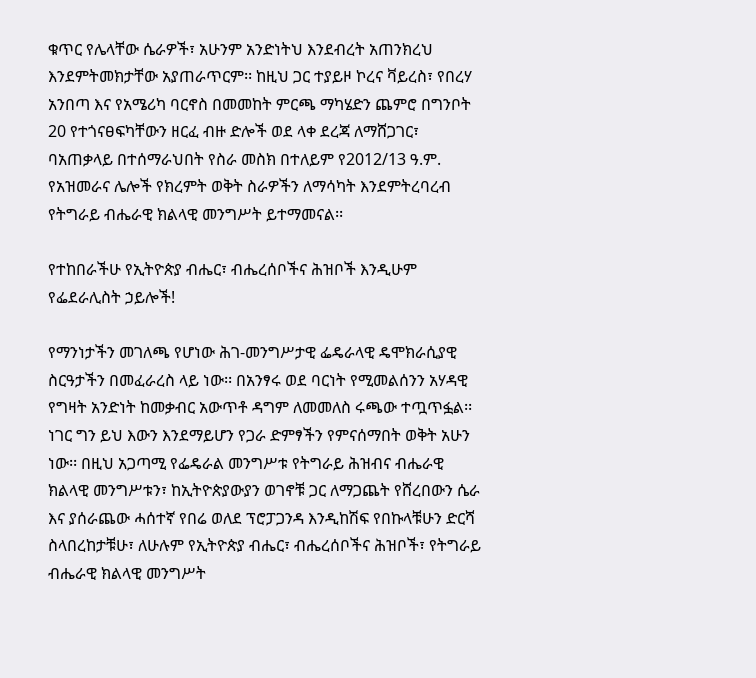ቁጥር የሌላቸው ሴራዎች፣ አሁንም አንድነትህ እንደብረት አጠንክረህ እንደምትመክታቸው አያጠራጥርም፡፡ ከዚህ ጋር ተያይዞ ኮረና ቫይረስ፣ የበረሃ አንበጣ እና የአሜሪካ ባርኖስ በመመከት ምርጫ ማካሄድን ጨምሮ በግንቦት 20 የተጎናፀፍካቸውን ዘርፈ ብዙ ድሎች ወደ ላቀ ደረጃ ለማሸጋገር፣ ባአጠቃላይ በተሰማራህበት የስራ መስክ በተለይም የ2012/13 ዓ.ም. የአዝመራና ሌሎች የክረምት ወቅት ስራዎችን ለማሳካት እንደምትረባረብ የትግራይ ብሔራዊ ክልላዊ መንግሥት ይተማመናል፡፡

የተከበራችሁ የኢትዮጵያ ብሔር፣ ብሔረሰቦችና ሕዝቦች እንዲሁም የፌደራሊስት ኃይሎች!

የማንነታችን መገለጫ የሆነው ሕገ-መንግሥታዊ ፌዴራላዊ ዴሞክራሲያዊ ስርዓታችን በመፈራረስ ላይ ነው፡፡ በአንፃሩ ወደ ባርነት የሚመልሰንን አሃዳዊ የግዛት አንድነት ከመቃብር አውጥቶ ዳግም ለመመለስ ሩጫው ተጧጥፏል፡፡ ነገር ግን ይህ እውን እንደማይሆን የጋራ ድምፃችን የምናሰማበት ወቅት አሁን ነው፡፡ በዚህ አጋጣሚ የፌዴራል መንግሥቱ የትግራይ ሕዝብና ብሔራዊ ክልላዊ መንግሥቱን፣ ከኢትዮጵያውያን ወገኖቹ ጋር ለማጋጨት የሸረበውን ሴራ እና ያሰራጨው ሓሰተኛ የበሬ ወለደ ፕሮፓጋንዳ እንዲከሽፍ የበኩላቹሁን ድርሻ ስላበረከታቹሁ፣ ለሁሉም የኢትዮጵያ ብሔር፣ ብሔረሰቦችና ሕዝቦች፣ የትግራይ ብሔራዊ ክልላዊ መንግሥት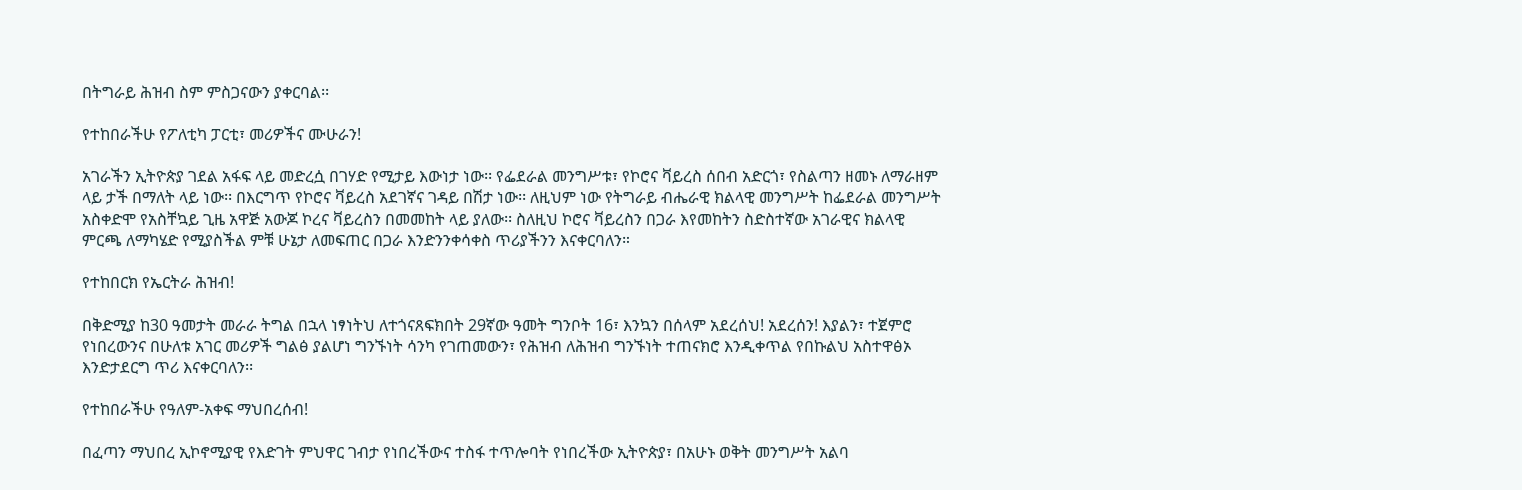በትግራይ ሕዝብ ስም ምስጋናውን ያቀርባል፡፡

የተከበራችሁ የፖለቲካ ፓርቲ፣ መሪዎችና ሙሁራን!

አገራችን ኢትዮጵያ ገደል አፋፍ ላይ መድረሷ በገሃድ የሚታይ እውነታ ነው፡፡ የፌደራል መንግሥቱ፣ የኮሮና ቫይረስ ሰበብ አድርጎ፣ የስልጣን ዘመኑ ለማራዘም ላይ ታች በማለት ላይ ነው፡፡ በእርግጥ የኮሮና ቫይረስ አደገኛና ገዳይ በሽታ ነው፡፡ ለዚህም ነው የትግራይ ብሔራዊ ክልላዊ መንግሥት ከፌደራል መንግሥት አስቀድሞ የአስቸኳይ ጊዜ አዋጅ አውጆ ኮረና ቫይረስን በመመከት ላይ ያለው፡፡ ስለዚህ ኮሮና ቫይረስን በጋራ እየመከትን ስድስተኛው አገራዊና ክልላዊ ምርጫ ለማካሄድ የሚያስችል ምቹ ሁኔታ ለመፍጠር በጋራ እንድንንቀሳቀስ ጥሪያችንን እናቀርባለን።

የተከበርክ የኤርትራ ሕዝብ!

በቅድሚያ ከ30 ዓመታት መራራ ትግል በኋላ ነፃነትህ ለተጎናጸፍክበት 29ኛው ዓመት ግንቦት 16፣ እንኳን በሰላም አደረሰህ! አደረሰን! እያልን፣ ተጀምሮ የነበረውንና በሁለቱ አገር መሪዎች ግልፅ ያልሆነ ግንኙነት ሳንካ የገጠመውን፣ የሕዝብ ለሕዝብ ግንኙነት ተጠናክሮ እንዲቀጥል የበኩልህ አስተዋፅኦ እንድታደርግ ጥሪ እናቀርባለን፡፡

የተከበራችሁ የዓለም-አቀፍ ማህበረሰብ!

በፈጣን ማህበረ ኢኮኖሚያዊ የእድገት ምህዋር ገብታ የነበረችውና ተስፋ ተጥሎባት የነበረችው ኢትዮጵያ፣ በአሁኑ ወቅት መንግሥት አልባ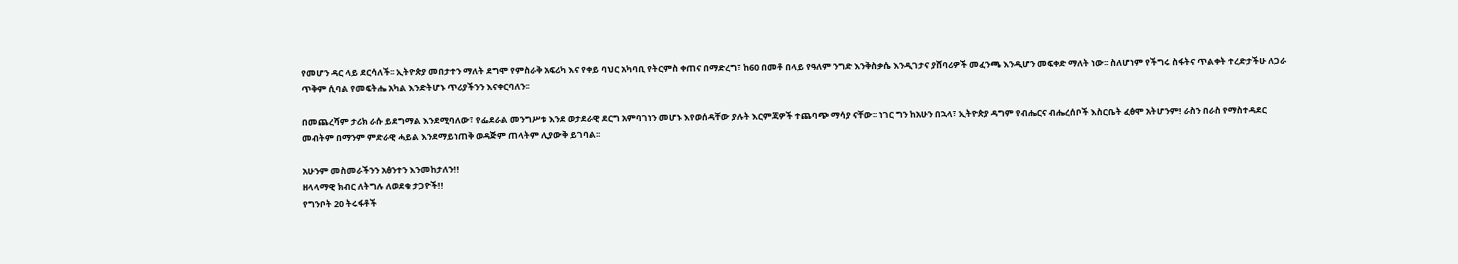የመሆን ዳር ላይ ደርሳለች፡፡ ኢትዮጵያ መበታተን ማለት ደግሞ የምስራቅ አፍሪካ እና የቀይ ባህር አካባቢ የትርምስ ቀጠና በማድረግ፣ ከ60 በመቶ በላይ የዓለም ንግድ እንቅስቃሴ እንዲገታና ያሸባሪዎች መፈንጫ እንዲሆን መፍቀድ ማለት ነው፡፡ ስለሆነም የችግሩ ስፋትና ጥልቀት ተረድታችሁ ለጋራ ጥቅም ሲባል የመፍትሔ አካል እንድትሆኑ ጥሪያችንን እናቀርባለን፡፡

በመጨረሻም ታሪክ ራሱ ይደግማል እንደሚባለው፣ የፌደራል መንግሥቱ እንደ ወታደራዊ ደርግ አምባገነን መሆኑ እየወሰዳቸው ያሉት እርምጃዎች ተጨባጭ ማሳያ ናቸው፡፡ ነገር ግን ከአሁን በኋላ፣ ኢትዮጵያ ዳግም የብሔርና ብሔረሰቦች እስርቤት ፈፅሞ አትሆንም! ራስን በራስ የማስተዳደር መብትም በማንም ምድራዊ ሓይል እንደማይነጠቅ ወዳጅም ጠላትም ሊያውቅ ይገባል፡፡

አሁንም መስመራችንን አፅንተን እንመከታለን!!
ዘላላማዊ ክብር ለትግሉ ለወደቁ ታጋዮች!!
የግንቦት 20 ትሩፋቶች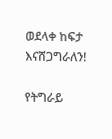ወደላቀ ከፍታ እናሸጋግራለን!

የትግራይ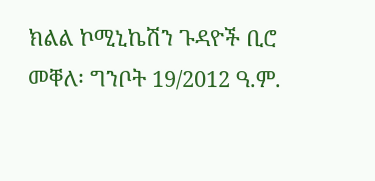ክልል ኮሚኒኬሽን ጉዳዮች ቢሮ
መቐለ፡ ግንቦት 19/2012 ዓ.ም.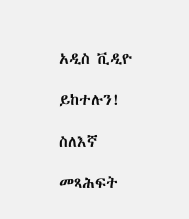አዲስ ቪዲዮ

ይከተሉን!

ስለእኛ

መጻሕፍት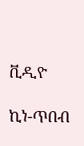ቪዲዮ

ኪነ-ጥበብ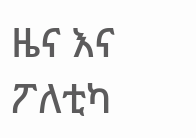ዜና እና ፖለቲካ